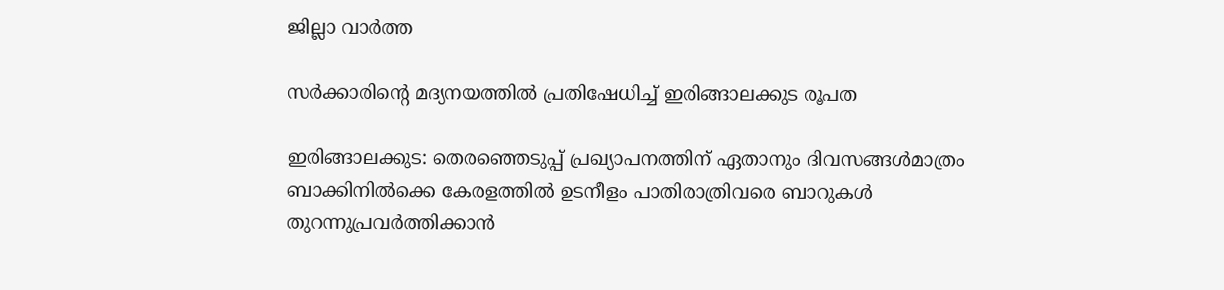ജില്ലാ വാർത്ത

സര്‍ക്കാരിന്‍റെ മദ്യനയത്തില്‍ പ്രതിഷേധിച്ച് ഇരിങ്ങാലക്കുട രൂപത

ഇരിങ്ങാലക്കുട: തെരഞ്ഞെടുപ്പ് പ്രഖ്യാപനത്തിന് ഏതാനും ദിവസങ്ങള്‍മാത്രം ബാക്കിനില്‍ക്കെ കേരളത്തില്‍ ഉടനീളം പാതിരാത്രിവരെ ബാറുകള്‍ തുറന്നുപ്രവര്‍ത്തിക്കാന്‍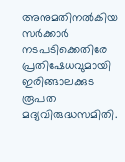അനുമതിനല്‍കിയ സര്‍ക്കാര്‍ നടപടിക്കെതിരേ പ്രതിഷേധവുമായി ഇരിങ്ങാലക്കുട രൂപത മദ്യവിരുദ്ധസമിതി.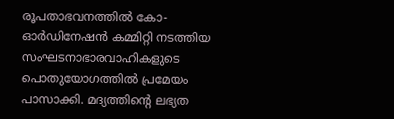രൂപതാഭവനത്തില്‍ കോ-ഓര്‍ഡിനേഷന്‍ കമ്മിറ്റി നടത്തിയ സംഘടനാഭാരവാഹികളുടെ പൊതുയോഗത്തില്‍ പ്രമേയം പാസാക്കി. മദ്യത്തിന്‍റെ ലഭ്യത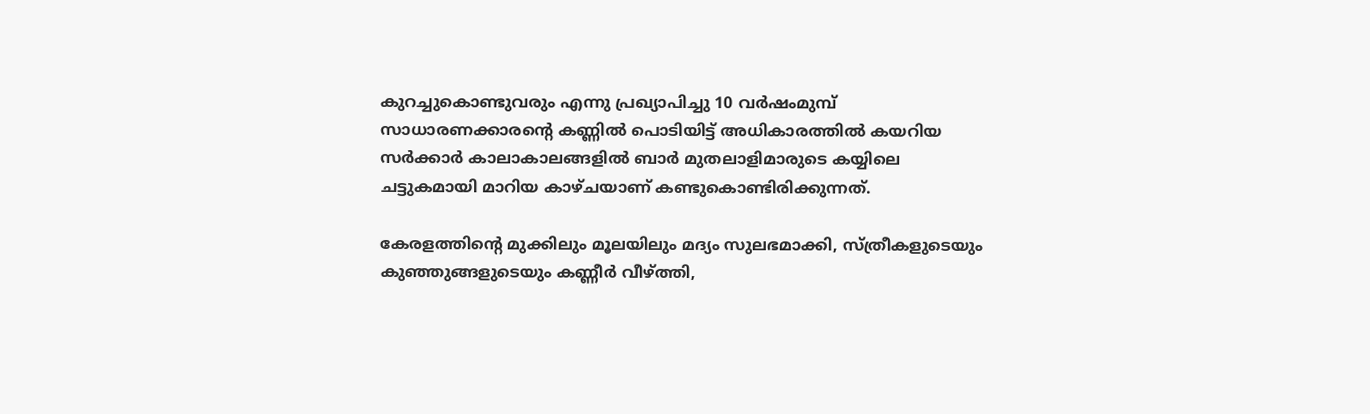കുറച്ചുകൊണ്ടുവരും എന്നു പ്രഖ്യാപിച്ചു 10 വര്‍ഷംമുമ്പ് സാധാരണക്കാരന്‍റെ കണ്ണില്‍ പൊടിയിട്ട് അധികാരത്തില്‍ കയറിയ സര്‍ക്കാര്‍ കാലാകാലങ്ങളില്‍ ബാര്‍ മുതലാളിമാരുടെ കയ്യിലെ ചട്ടുകമായി മാറിയ കാഴ്ചയാണ് കണ്ടുകൊണ്ടിരിക്കുന്നത്.

കേരളത്തിന്‍റെ മുക്കിലും മൂലയിലും മദ്യം സുലഭമാക്കി, സ്ത്രീകളുടെയും കുഞ്ഞുങ്ങളുടെയും കണ്ണീര്‍ വീഴ്ത്തി,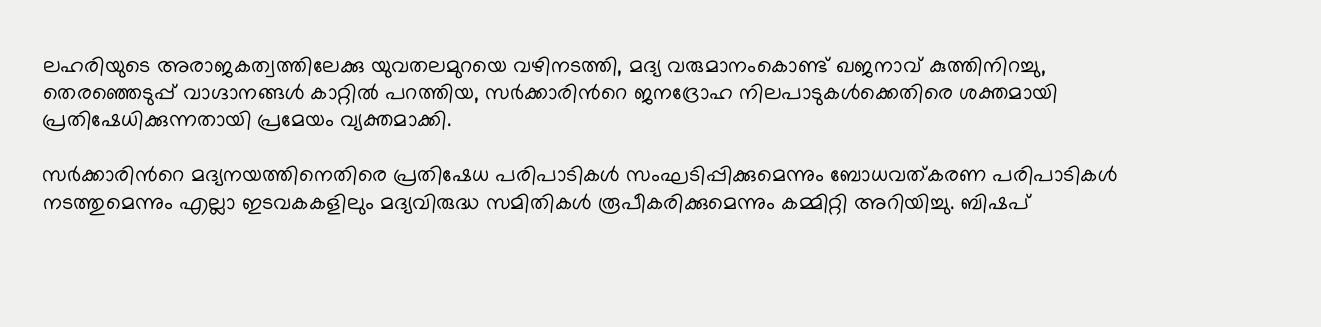ലഹരിയുടെ അരാജകത്വത്തിലേക്കു യുവതലമുറയെ വഴിനടത്തി, മദ്യ വരുമാനംകൊണ്ട് ഖജനാവ് കുത്തിനിറച്ചു, തെരഞ്ഞെടുപ്പ് വാഗ്ദാനങ്ങള്‍ കാറ്റില്‍ പറത്തിയ, സര്‍ക്കാരിന്‍റെ ജനദ്രോഹ നിലപാടുകള്‍ക്കെതിരെ ശക്തമായി പ്രതിഷേധിക്കുന്നതായി പ്രമേയം വ്യക്തമാക്കി.

സര്‍ക്കാരിന്‍റെ മദ്യനയത്തിനെതിരെ പ്രതിഷേധ പരിപാടികള്‍ സംഘടിപ്പിക്കുമെന്നും ബോധവത്കരണ പരിപാടികള്‍ നടത്തുമെന്നും എല്ലാ ഇടവകകളിലും മദ്യവിരുദ്ധ സമിതികള്‍ രൂപീകരിക്കുമെന്നും കമ്മിറ്റി അറിയിച്ചു. ബിഷപ്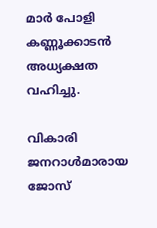മാര്‍ പോളി കണ്ണൂക്കാടന്‍ അധ്യക്ഷത വഹിച്ചു.

വികാരി ജനറാള്‍മാരായ ജോസ്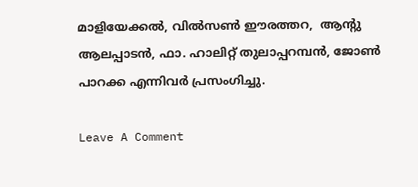മാളിയേക്കല്‍, വില്‍സണ്‍ ഈരത്തറ,  ആന്‍റു ആലപ്പാടന്‍, ഫാ. ഹാലിറ്റ് തുലാപ്പറമ്പന്‍, ജോണ്‍ പാറക്ക എന്നിവര്‍ പ്രസംഗിച്ചു.

Leave A Comment